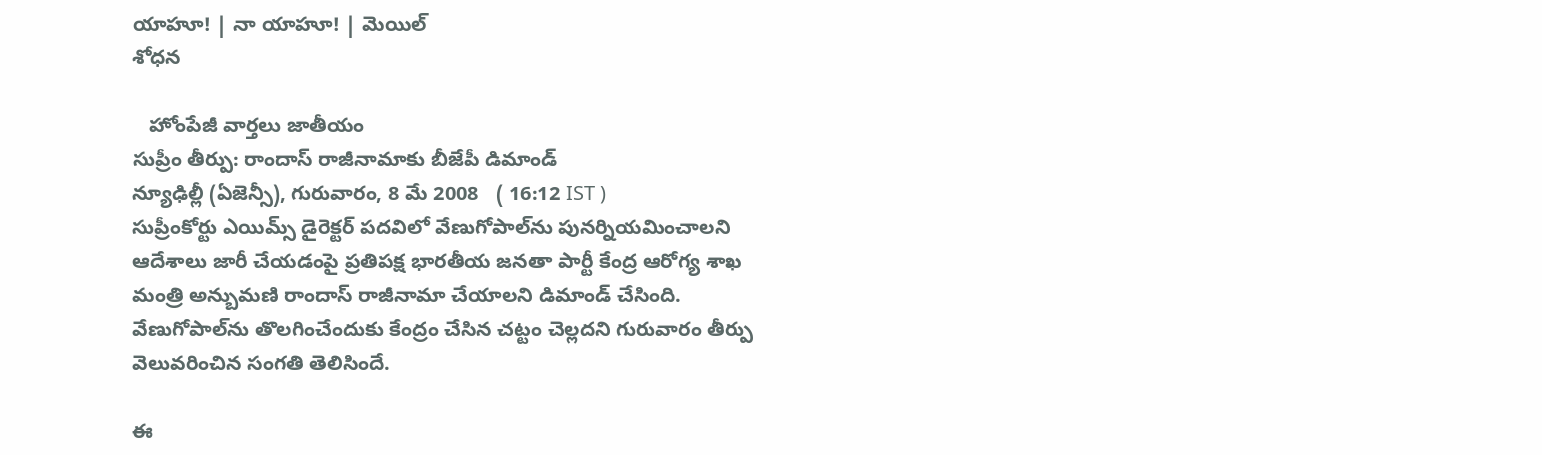యాహూ! | నా యాహూ! | మెయిల్
శోధన

   హోంపేజీ వార్తలు జాతీయం
సుప్రీం తీర్పు: రాందాస్ రాజీనామాకు బీజేపీ డిమాండ్
న్యూఢిల్లీ (ఏజెన్సీ), గురువారం, 8 మే 2008   ( 16:12 IST )
సుప్రీంకోర్టు ఎయిమ్స్ డైరెక్టర్ పదవిలో వేణుగోపాల్‍ను పునర్నియమించాలని ఆదేశాలు జారీ చేయడంపై ప్రతిపక్ష భారతీయ జనతా పార్టీ కేంద్ర ఆరోగ్య శాఖ మంత్రి అన్బుమణి రాందాస్‌ రాజీనామా చేయాలని డిమాండ్ చేసింది. వేణుగోపాల్‍ను తొలగించేందుకు కేంద్రం చేసిన చట్టం చెల్లదని గురువారం తీర్పు వెలువరించిన సంగతి తెలిసిందే.

ఈ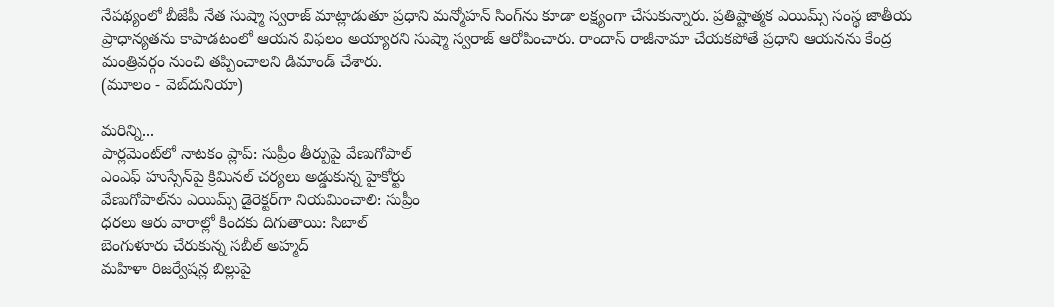నేపథ్యంలో బీజేపీ నేత సుష్మా స్వరాజ్ మాట్లాడుతూ ప్రధాని మన్మోహన్ సింగ్‌ను కూడా లక్ష్యంగా చేసుకున్నారు. ప్రతిష్టాత్మక ఎయిమ్స్ సంస్థ జాతీయ ప్రాధాన్యతను కాపాడటంలో ఆయన విఫలం అయ్యారని సుష్మా స్వరాజ్ ఆరోపించారు. రాందాస్ రాజీనామా చేయకపోతే ప్రధాని ఆయనను కేంద్ర మంత్రివర్గం నుంచి తప్పించాలని డిమాండ్ చేశారు.
(మూలం - వెబ్‌దునియా)

మరిన్ని...
పార్లమెంట్‌లో నాటకం ప్లాప్: సుప్రీం తీర్పుపై వేణుగోపాల్
ఎంఎఫ్ హుస్సేన్‌పై క్రిమినల్ చర్యలు అడ్డుకున్న హైకోర్టు
వేణుగోపాల్‌ను ఎయిమ్స్ డైరెక్టర్‌గా నియమించాలి: సుప్రీం
ధరలు ఆరు వారాల్లో కిందకు దిగుతాయి: సిబాల్
బెంగుళూరు చేరుకున్న సబీల్ అహ్మద్
మహిళా రిజర్వేషన్ల బిల్లుపై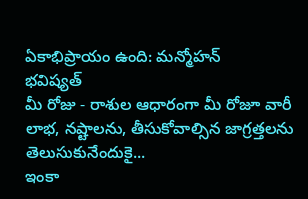ఏకాభిప్రాయం ఉంది: మన్మోహన్
భవిష్యత్
మీ రోజు - రాశుల ఆధారంగా మీ రోజూ వారీ లాభ, నష్టాలను, తీసుకోవాల్సిన జాగ్రత్తలను తెలుసుకునేందుకై...
ఇంకా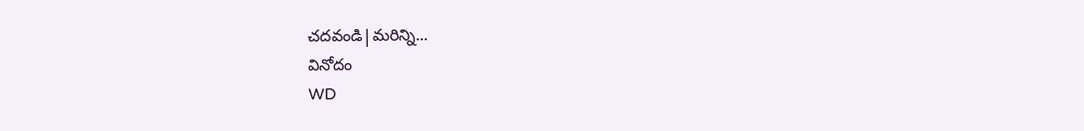చదవండి|మరిన్ని...
వినోదం
WD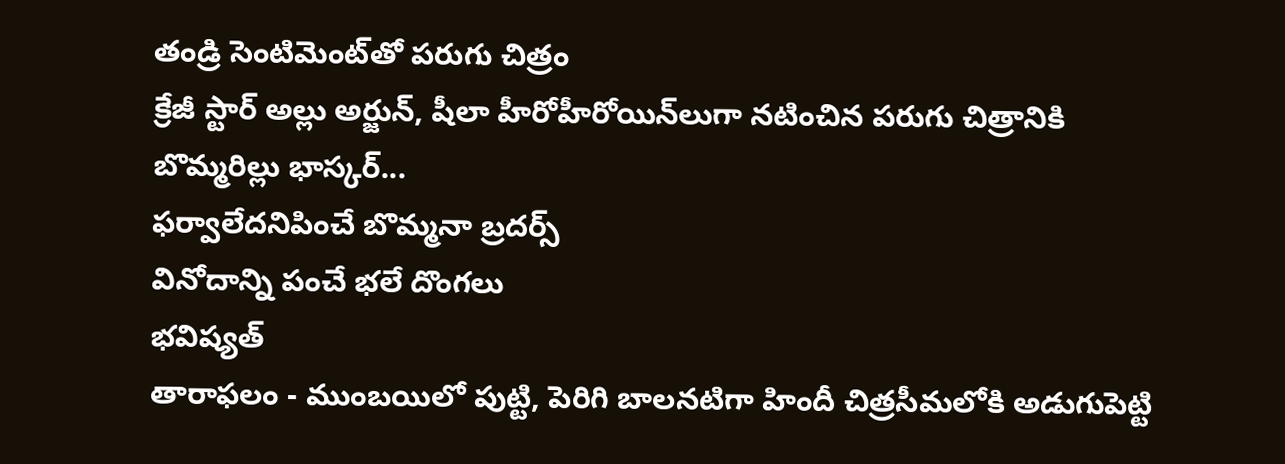తండ్రి సెంటిమెంట్‌తో పరుగు చిత్రం
క్రేజీ స్టార్ అల్లు అర్జున్, షీలా హీరోహీరోయిన్‌లుగా నటించిన పరుగు చిత్రానికి బొమ్మరిల్లు భాస్కర్...
ఫర్వాలేదనిపించే బొమ్మనా బ్రదర్స్
వినోదాన్ని పంచే భలే దొంగలు
భవిష్యత్
తారాఫలం - ముంబయిలో పుట్టి, పెరిగి బాలనటిగా హిందీ చిత్రసీమలోకి అడుగుపెట్టి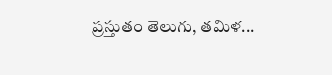ప్రస్తుతం తెలుగు, తమిళ...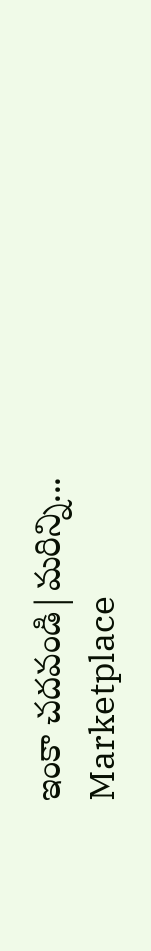ఇంకా చదవండి|మరిన్ని...
Marketplace